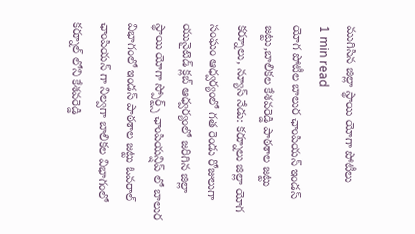ముగిసిన జిల్లా స్థాయి యోగా పోటీలు
1 min read
యోగ పోటీల బాలుర ఛాంపియన్ ఇండస్ జట్టు,బాలికల కేశవరెడ్డి పాఠశాల జట్టు
కర్నూలు, న్యూస్ నేడు: కర్నూలు జిల్లా యోగ సంఘం ఆధ్వర్యంలో గత రెండు రోజులుగా యునైటెడ్ క్లబ్ ఆధ్వర్యంలో జరిగిన జిల్లా స్థాయి యోగా స్పోర్ట్స్ ఛాంపియన్షిప్ లో బాలుర విభాగంలో ఇండస్ పాఠశాల జట్టు ఓవరాల్ ఛాంపియన్ గా నిల్వగా బాలికల విభాగంలో కర్నూల్ లోని కేశవరెడ్డి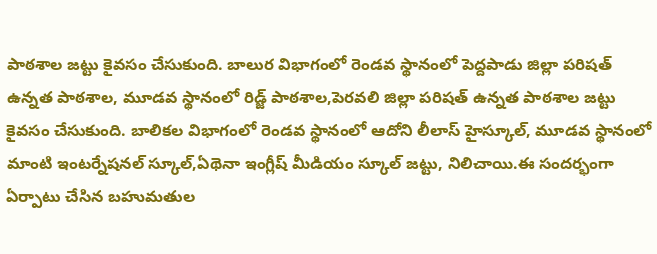పాఠశాల జట్టు కైవసం చేసుకుంది. బాలుర విభాగంలో రెండవ స్థానంలో పెద్దపాడు జిల్లా పరిషత్ ఉన్నత పాఠశాల, మూడవ స్థానంలో రిడ్జ్ పాఠశాల,పెరవలి జిల్లా పరిషత్ ఉన్నత పాఠశాల జట్టు కైవసం చేసుకుంది. బాలికల విభాగంలో రెండవ స్థానంలో ఆదోని లీలాస్ హైస్కూల్, మూడవ స్థానంలో మాంటి ఇంటర్నేషనల్ స్కూల్,ఏథెనా ఇంగ్లీష్ మీడియం స్కూల్ జట్టు, నిలిచాయి.ఈ సందర్భంగా ఏర్పాటు చేసిన బహుమతుల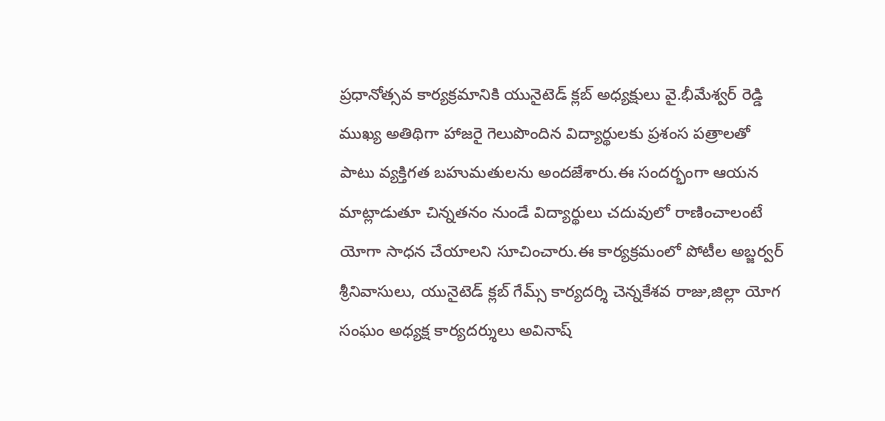ప్రధానోత్సవ కార్యక్రమానికి యునైటెడ్ క్లబ్ అధ్యక్షులు వై.భీమేశ్వర్ రెడ్డి ముఖ్య అతిథిగా హాజరై గెలుపొందిన విద్యార్థులకు ప్రశంస పత్రాలతో పాటు వ్యక్తిగత బహుమతులను అందజేశారు.ఈ సందర్భంగా ఆయన మాట్లాడుతూ చిన్నతనం నుండే విద్యార్థులు చదువులో రాణించాలంటే యోగా సాధన చేయాలని సూచించారు.ఈ కార్యక్రమంలో పోటీల అబ్జర్వర్ శ్రీనివాసులు, యునైటెడ్ క్లబ్ గేమ్స్ కార్యదర్శి చెన్నకేశవ రాజు,జిల్లా యోగ సంఘం అధ్యక్ష కార్యదర్శులు అవినాష్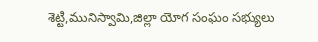శెట్టి,మునిస్వామి,జిల్లా యోగ సంఘం సభ్యులు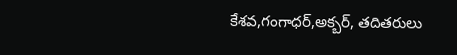కేశవ,గంగాధర్,అక్బర్, తదితరులు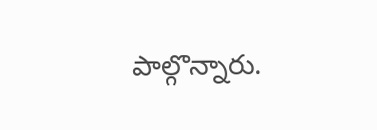పాల్గొన్నారు.